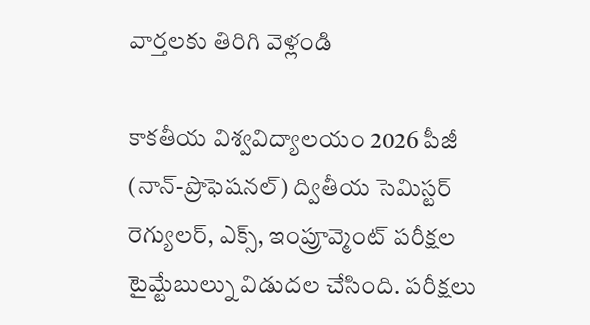వార్తలకు తిరిగి వెళ్లండి

కాకతీయ విశ్వవిద్యాలయం 2026 పీజీ (నాన్-ప్రొఫెషనల్) ద్వితీయ సెమిస్టర్ రెగ్యులర్, ఎక్స్, ఇంప్రూవ్మెంట్ పరీక్షల టైమ్టేబుల్ను విడుదల చేసింది. పరీక్షలు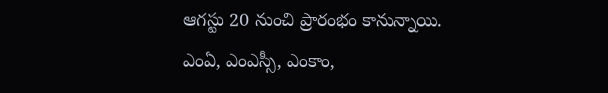ఆగస్టు 20 నుంచి ప్రారంభం కానున్నాయి.
ఎంఏ, ఎంఎస్సీ, ఎంకాం,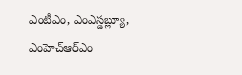ఎంటీఎం, ఎంఎస్డబ్ల్యూ, ఎంహెచ్ఆర్ఎం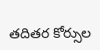తదితర కోర్సుల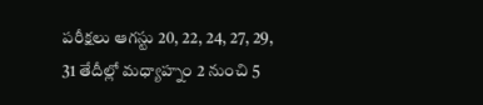పరీక్షలు ఆగస్టు 20, 22, 24, 27, 29, 31 తేదీల్లో మధ్యాహ్నం 2 నుంచి 5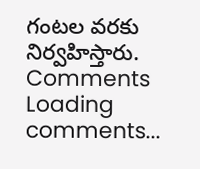గంటల వరకు నిర్వహిస్తారు.
Comments
Loading comments...